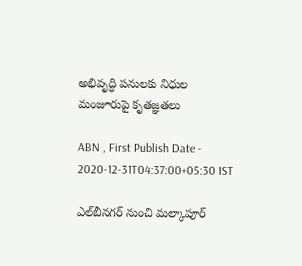అభివృద్ధి పనులకు నిధుల మంజూరుపై కృతజ్ఞతలు

ABN , First Publish Date - 2020-12-31T04:37:00+05:30 IST

ఎల్‌బీనగర్‌ నుంచి మల్కాపూర్‌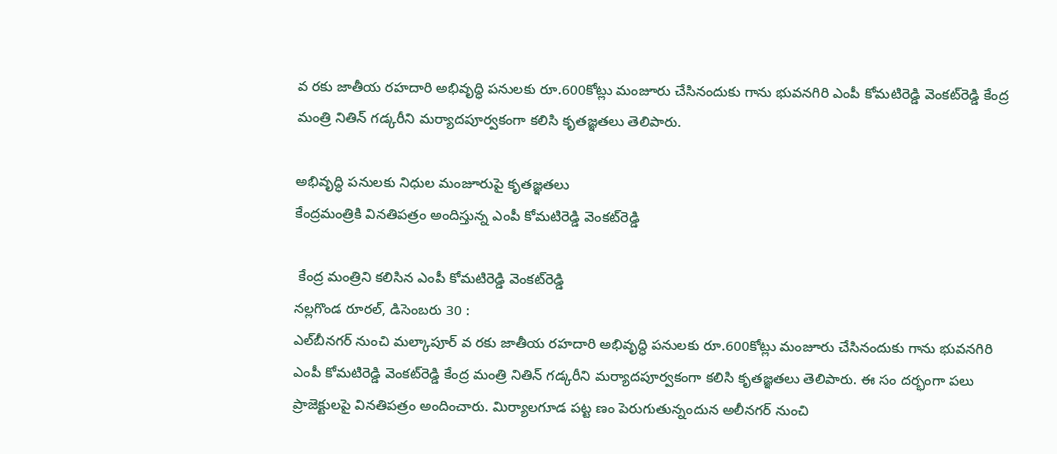వ రకు జాతీయ రహదారి అభివృద్ధి పనులకు రూ.600కోట్లు మంజూరు చేసినందుకు గాను భువనగిరి ఎంపీ కోమటిరెడ్డి వెంకట్‌రెడ్డి కేంద్ర మంత్రి నితిన్‌ గడ్కరీని మర్యాదపూర్వకంగా కలిసి కృతజ్ఞతలు తెలిపారు.

అభివృద్ధి పనులకు నిధుల మంజూరుపై కృతజ్ఞతలు
కేంద్రమంత్రికి వినతిపత్రం అందిస్తున్న ఎంపీ కోమటిరెడ్డి వెంకట్‌రెడ్డి

 కేంద్ర మంత్రిని కలిసిన ఎంపీ కోమటిరెడ్డి వెంకట్‌రెడ్డి
నల్లగొండ రూరల్‌, డిసెంబరు 30 :
ఎల్‌బీనగర్‌ నుంచి మల్కాపూర్‌ వ రకు జాతీయ రహదారి అభివృద్ధి పనులకు రూ.600కోట్లు మంజూరు చేసినందుకు గాను భువనగిరి ఎంపీ కోమటిరెడ్డి వెంకట్‌రెడ్డి కేంద్ర మంత్రి నితిన్‌ గడ్కరీని మర్యాదపూర్వకంగా కలిసి కృతజ్ఞతలు తెలిపారు. ఈ సం దర్భంగా పలు ప్రాజెక్టులపై వినతిపత్రం అందించారు. మిర్యాలగూడ పట్ట ణం పెరుగుతున్నందున అలీనగర్‌ నుంచి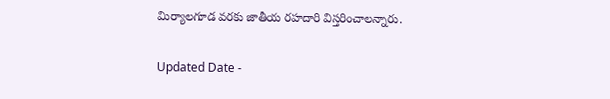మిర్యాలగూడ వరకు జాతీయ రహదారి విస్తరించాలన్నారు.

Updated Date -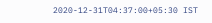2020-12-31T04:37:00+05:30 IST